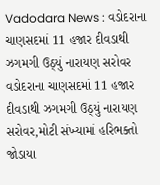Vadodara News : વડોદરાના ચાણસદમાં 11 હજાર દીવડાથી ઝગમગી ઉઠ્યું નારાયણ સરોવર
વડોદરાના ચાણસદમાં 11 હજાર દીવડાથી ઝગમગી ઉઠ્યું નારાયણ સરોવર,મોટી સંખ્યામાં હરિભક્તો જોડાયા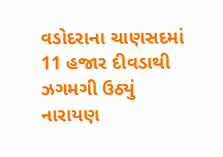વડોદરાના ચાણસદમાં 11 હજાર દીવડાથી ઝગમગી ઉઠ્યું નારાયણ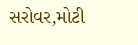સરોવર,મોટી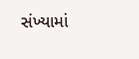સંખ્યામાં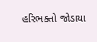હરિભક્તો જોડાયા